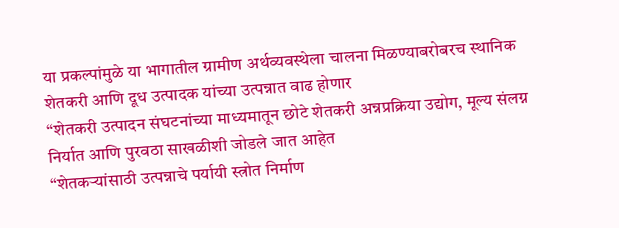या प्रकल्पांमुळे या भागातील ग्रामीण अर्थव्यवस्थेला चालना मिळण्याबरोबरच स्थानिक शेतकरी आणि दूध उत्पादक यांच्या उत्पन्नात वाढ होणार
“शेतकरी उत्पादन संघटनांच्या माध्यमातून छोटे शेतकरी अन्नप्रक्रिया उद्योग, मूल्य संलग्न निर्यात आणि पुरवठा साखळीशी जोडले जात आहेत
“शेतकऱ्यांसाठी उत्पन्नाचे पर्यायी स्त्रोत निर्माण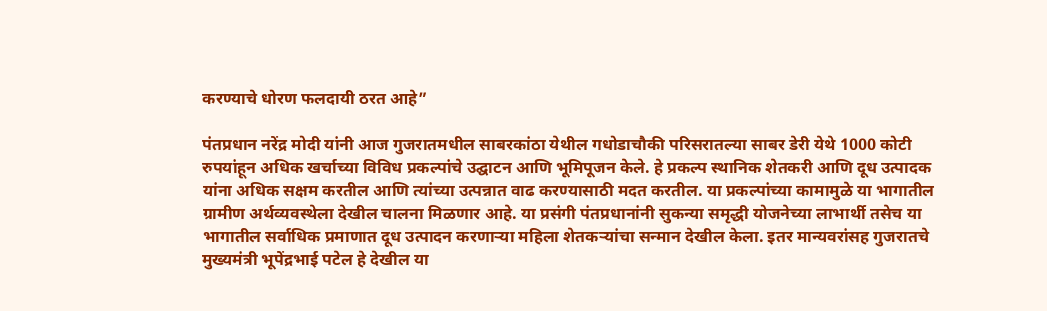करण्याचे धोरण फलदायी ठरत आहे”

पंतप्रधान नरेंद्र मोदी यांनी आज गुजरातमधील साबरकांठा येथील गधोडाचौकी परिसरातल्या साबर डेरी येथे 1000 कोटी रुपयांहून अधिक खर्चाच्या विविध प्रकल्पांचे उद्घाटन आणि भूमिपूजन केले. हे प्रकल्प स्थानिक शेतकरी आणि दूध उत्पादक यांना अधिक सक्षम करतील आणि त्यांच्या उत्पन्नात वाढ करण्यासाठी मदत करतील. या प्रकल्पांच्या कामामुळे या भागातील ग्रामीण अर्थव्यवस्थेला देखील चालना मिळणार आहे. या प्रसंगी पंतप्रधानांनी सुकन्या समृद्धी योजनेच्या लाभार्थी तसेच या भागातील सर्वाधिक प्रमाणात दूध उत्पादन करणाऱ्या महिला शेतकऱ्यांचा सन्मान देखील केला. इतर मान्यवरांसह गुजरातचे मुख्यमंत्री भूपेंद्रभाई पटेल हे देखील या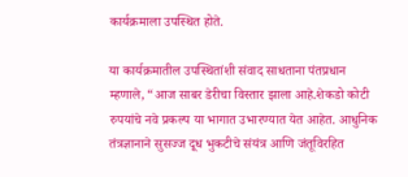कार्यक्रमाला उपस्थित होते.

या कार्यक्रमातील उपस्थितांशी संवाद साधताना पंतप्रधान म्हणाले, “आज साबर डेरीचा विस्तार झाला आहे.शेकडो कोटी रुपयांचे नवे प्रकल्प या भागात उभारण्यात येत आहेत. आधुनिक तंत्रज्ञानाने सुसज्ज दूध भुकटीचे संयंत्र आणि जंतूविरहित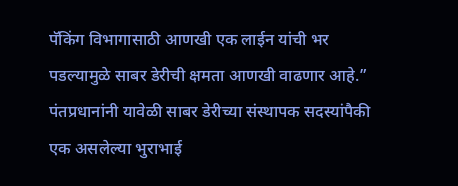पॅकिंग विभागासाठी आणखी एक लाईन यांची भर पडल्यामुळे साबर डेरीची क्षमता आणखी वाढणार आहे.” पंतप्रधानांनी यावेळी साबर डेरीच्या संस्थापक सदस्यांपैकी एक असलेल्या भुराभाई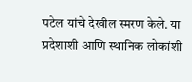पटेल यांचे देखील स्मरण केले. या प्रदेशाशी आणि स्थानिक लोकांशी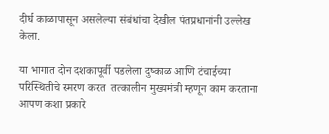दीर्घ काळापासून असलेल्या संबंधांचा देखील पंतप्रधानांनी उल्लेख केला.

या भागात दोन दशकापूर्वी पडलेला दुष्काळ आणि टंचाईच्या परिस्थितीचे स्मरण करत  तत्कालीन मुख्यमंत्री म्हणून काम करताना आपण कशा प्रकारे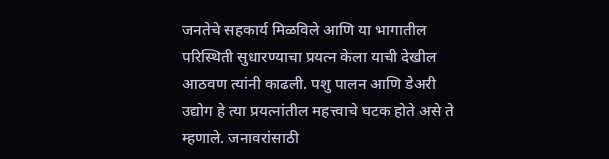जनतेचे सहकार्य मिळविले आणि या भागातील परिस्थिती सुधारण्याचा प्रयत्न केला याची देखील आठवण त्यांनी काढली. पशु पालन आणि डेअरी उद्योग हे त्या प्रयत्नांतील महत्त्वाचे घटक होते असे ते म्हणाले. जनावरांसाठी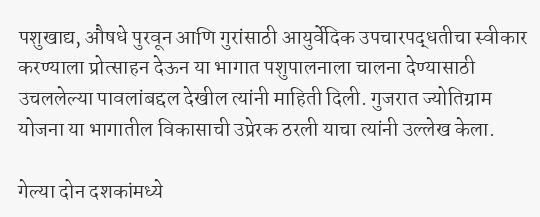पशुखाद्य, औषधे पुरवून आणि गुरांसाठी आयुर्वेदिक उपचारपद्धतीचा स्वीकार करण्याला प्रोत्साहन देऊन या भागात पशुपालनाला चालना देण्यासाठी उचललेल्या पावलांबद्दल देखील त्यांनी माहिती दिली. गुजरात ज्योतिग्राम योजना या भागातील विकासाची उप्रेरक ठरली याचा त्यांनी उल्लेख केला.

गेल्या दोन दशकांमध्ये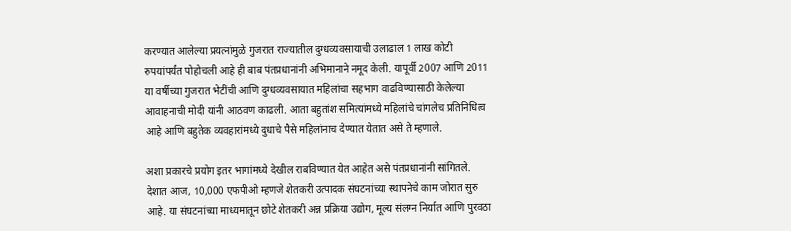करण्यात आलेल्या प्रयत्नांमुळे गुजरात राज्यातील दुग्धव्यवसायाची उलाढाल 1 लाख कोटी रुपयांपर्यंत पोहोचली आहे ही बाब पंतप्रधानांनी अभिमानाने नमूद केली. यापूर्वी 2007 आणि 2011 या वर्षीच्या गुजरात भेटींची आणि दुग्धव्यवसायात महिलांचा सहभाग वाढविण्यासाठी केलेल्या आवाहनाची मोदी यांनी आठवण काढली. आता बहुतांश समित्यांमध्ये महिलांचे चांगलेच प्रतिनिधित्व आहे आणि बहुतेक व्यवहारांमध्ये दुधाचे पैसे महिलांनाच देण्यात येतात असे ते म्हणाले.

अशा प्रकारचे प्रयोग इतर भागांमध्ये देखील राबविण्यात येत आहेत असे पंतप्रधानांनी सांगितले. देशात आज, 10,000 एफपीओ म्हणजे शेतकरी उत्पादक संघटनांच्या स्थापनेचे काम जोरात सुरु आहे. या संघटनांच्या माध्यमातून छोटे शेतकरी अन्न प्रक्रिया उद्योग, मूल्य संलग्न निर्यात आणि पुरवठा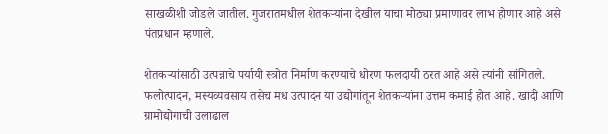साखळीशी जोडले जातील. गुजरातमधील शेतकऱ्यांना देखील याचा मोठ्या प्रमाणावर लाभ होणार आहे असे पंतप्रधान म्हणाले.

शेतकऱ्यांसाठी उत्पन्नाचे पर्यायी स्त्रोत निर्माण करण्याचे धोरण फलदायी ठरत आहे असे त्यांनी सांगितले. फलोत्पादन, मस्यव्यवसाय तसेच मध उत्पादन या उद्योगांतून शेतकऱ्यांना उत्तम कमाई होत आहे. खादी आणि ग्रामोद्योगाची उलाढाल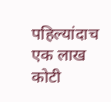पहिल्यांदाच एक लाख कोटी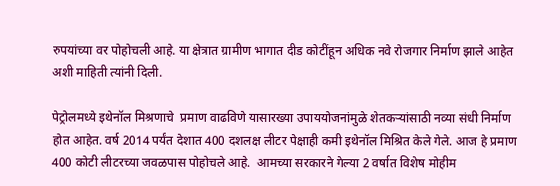रुपयांच्या वर पोहोचली आहे. या क्षेत्रात ग्रामीण भागात दीड कोटींहून अधिक नवे रोजगार निर्माण झाले आहेत अशी माहिती त्यांनी दिली.

पेट्रोलमध्ये इथेनॉल मिश्रणाचे  प्रमाण वाढविणे यासारख्या उपाययोजनांमुळे शेतकऱ्यांसाठी नव्या संधी निर्माण होत आहेत. वर्ष 2014 पर्यंत देशात 400 दशलक्ष लीटर पेक्षाही कमी इथेनॉल मिश्रित केले गेले. आज हे प्रमाण 400 कोटी लीटरच्या जवळपास पोहोचले आहे.  आमच्या सरकारने गेल्या 2 वर्षात विशेष मोहीम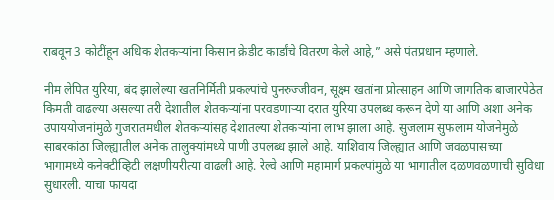राबवून 3 कोटींहून अधिक शेतकऱ्यांना किसान क्रेडीट कार्डांचे वितरण केले आहे,” असे पंतप्रधान म्हणाले.

नीम लेपित युरिया, बंद झालेल्या खतनिर्मिती प्रकल्पांचे पुनरुज्जीवन, सूक्ष्म खतांना प्रोत्साहन आणि जागतिक बाजारपेठेत किमती वाढल्या असल्या तरी देशातील शेतकऱ्यांना परवडणाऱ्या दरात युरिया उपलब्ध करून देणे या आणि अशा अनेक उपाययोजनांमुळे गुजरातमधील शेतकऱ्यांसह देशातल्या शेतकऱ्यांना लाभ झाला आहे. सुजलाम सुफलाम योजनेमुळे साबरकांठा जिल्ह्यातील अनेक तालुक्यांमध्ये पाणी उपलब्ध झाले आहे. याशिवाय जिल्ह्यात आणि जवळपासच्या भागामध्ये कनेक्टीव्हिटी लक्षणीयरीत्या वाढली आहे. रेल्वे आणि महामार्ग प्रकल्पांमुळे या भागातील दळणवळणाची सुविधा सुधारली. याचा फायदा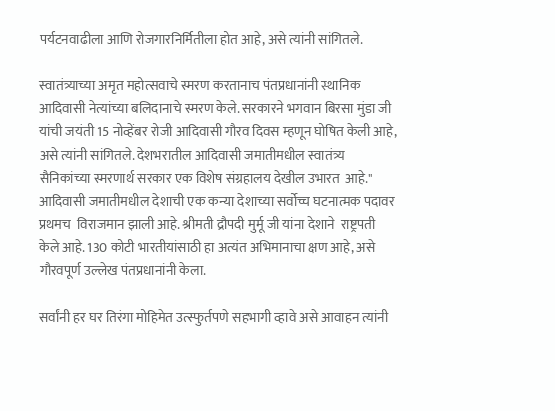पर्यटनवाढीला आणि रोजगारनिर्मितीला होत आहे, असे त्यांनी सांगितले.

स्वातंत्र्याच्या अमृत महोत्सवाचे स्मरण करतानाच पंतप्रधानांनी स्थानिक आदिवासी नेत्यांच्या बलिदानाचे स्मरण केले. सरकारने भगवान बिरसा मुंडा जी यांची जयंती 15 नोव्हेंबर रोजी आदिवासी गौरव दिवस म्हणून घोषित केली आहे, असे त्यांनी सांगितले. देशभरातील आदिवासी जमातीमधील स्वातंत्र्य सैनिकांच्या स्मरणार्थ सरकार एक विशेष संग्रहालय देखील उभारत  आहे." आदिवासी जमातीमधील देशाची एक कन्या देशाच्या सर्वोच्च घटनात्मक पदावर प्रथमच  विराजमान झाली आहे. श्रीमती द्रौपदी मुर्मू जी यांना देशाने  राष्ट्रपती केले आहे. 130 कोटी भारतीयांसाठी हा अत्यंत अभिमानाचा क्षण आहे, असे गौरवपूर्ण उल्लेख पंतप्रधानांनी केला.

सर्वांनी हर घर तिरंगा मोहिमेत उत्स्फुर्तपणे सहभागी व्हावे असे आवाहन त्यांनी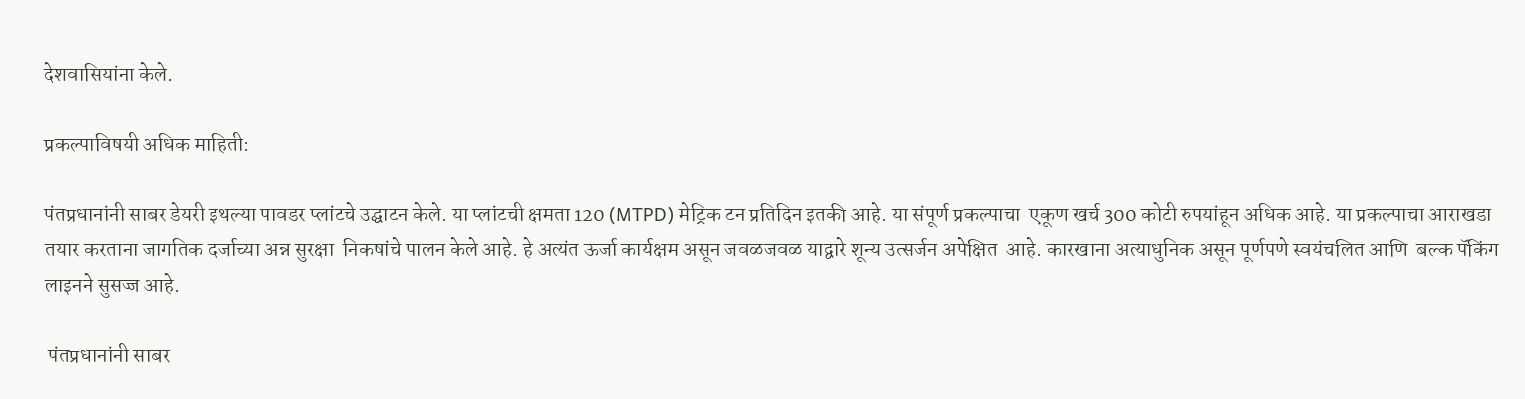देशवासियांना केले.

प्रकल्पाविषयी अधिक माहिती:

पंतप्रधानांनी साबर डेयरी इथल्या पावडर प्लांटचे उद्घाटन केले. या प्लांटची क्षमता 120 (MTPD) मेट्रिक टन प्रतिदिन इतकी आहे. या संपूर्ण प्रकल्पाचा  एकूण खर्च 300 कोटी रुपयांहून अधिक आहे. या प्रकल्पाचा आराखडा तयार करताना जागतिक दर्जाच्या अन्न सुरक्षा  निकषांचे पालन केले आहे. हे अत्यंत ऊर्जा कार्यक्षम असून जवळजवळ याद्वारे शून्य उत्सर्जन अपेक्षित  आहे. कारखाना अत्याधुनिक असून पूर्णपणे स्वयंचलित आणि  बल्क पॅकिंग लाइनने सुसज्ज आहे.

 पंतप्रधानांनी साबर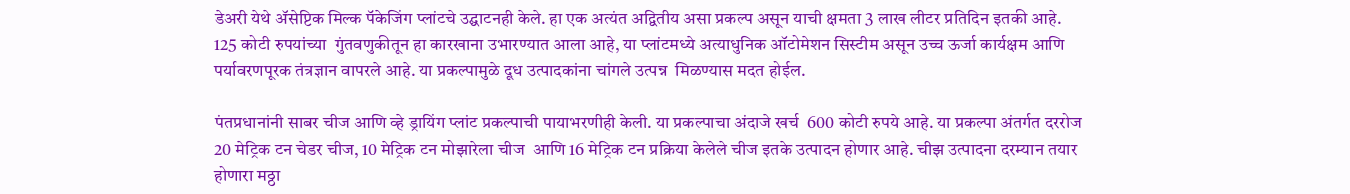डेअरी येथे ॲसेप्टिक मिल्क पॅकेजिंग प्लांटचे उद्घाटनही केले. हा एक अत्यंत अद्वितीय असा प्रकल्प असून याची क्षमता 3 लाख लीटर प्रतिदिन इतकी आहे. 125 कोटी रुपयांच्या  गुंतवणुकीतून हा कारखाना उभारण्यात आला आहे, या प्लांटमध्ये अत्याधुनिक ऑटोमेशन सिस्टीम असून उच्च ऊर्जा कार्यक्षम आणि पर्यावरणपूरक तंत्रज्ञान वापरले आहे. या प्रकल्पामुळे दूध उत्पादकांना चांगले उत्पन्न  मिळण्यास मदत होईल.

पंतप्रधानांनी साबर चीज आणि व्हे ड्रायिंग प्लांट प्रकल्पाची पायाभरणीही केली. या प्रकल्पाचा अंदाजे खर्च  600 कोटी रुपये आहे. या प्रकल्पा अंतर्गत दररोज 20 मेट्रिक टन चेडर चीज, 10 मेट्रिक टन मोझारेला चीज  आणि 16 मेट्रिक टन प्रक्रिया केलेले चीज इतके उत्पादन होणार आहे. चीझ उत्पादना दरम्यान तयार होणारा मठ्ठा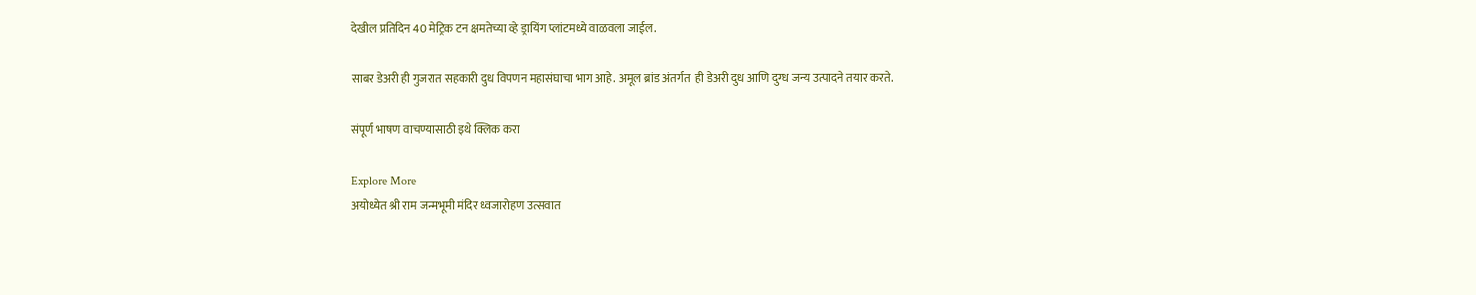देखील प्रतिदिन 40 मेट्रिक टन क्षमतेच्या व्हे ड्रायिंग प्लांटमध्ये वाळवला जाईल.

साबर डेअरी ही गुजरात सहकारी दुध विपणन महासंघाचा भाग आहे. अमूल ब्रांड अंतर्गत  ही डेअरी दुध आणि दुग्ध जन्य उत्पादने तयार करते.

संपूर्ण भाषण वाचण्यासाठी इथे क्लिक करा

Explore More
अयोध्येत श्री राम जन्मभूमी मंदिर ध्वजारोहण उत्सवात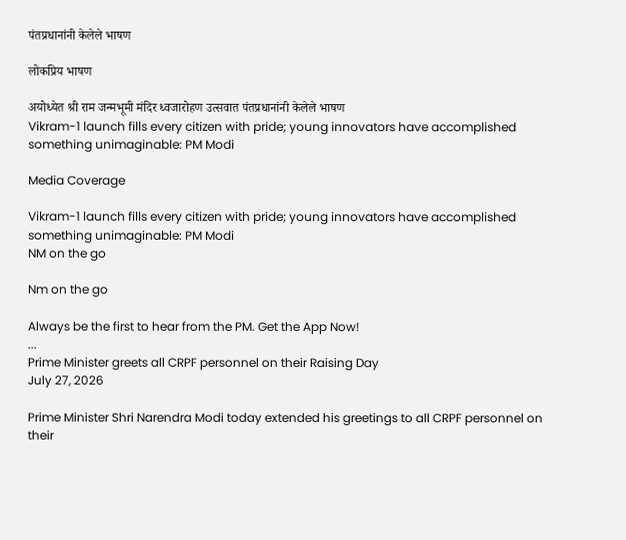पंतप्रधानांनी केलेले भाषण

लोकप्रिय भाषण

अयोध्येत श्री राम जन्मभूमी मंदिर ध्वजारोहण उत्सवात पंतप्रधानांनी केलेले भाषण
Vikram-1 launch fills every citizen with pride; young innovators have accomplished something unimaginable: PM Modi

Media Coverage

Vikram-1 launch fills every citizen with pride; young innovators have accomplished something unimaginable: PM Modi
NM on the go

Nm on the go

Always be the first to hear from the PM. Get the App Now!
...
Prime Minister greets all CRPF personnel on their Raising Day
July 27, 2026

Prime Minister Shri Narendra Modi today extended his greetings to all CRPF personnel on their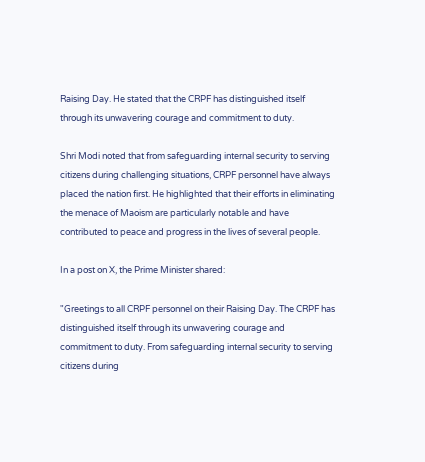Raising Day. He stated that the CRPF has distinguished itself through its unwavering courage and commitment to duty.

Shri Modi noted that from safeguarding internal security to serving citizens during challenging situations, CRPF personnel have always placed the nation first. He highlighted that their efforts in eliminating the menace of Maoism are particularly notable and have contributed to peace and progress in the lives of several people.

In a post on X, the Prime Minister shared:

"Greetings to all CRPF personnel on their Raising Day. The CRPF has distinguished itself through its unwavering courage and commitment to duty. From safeguarding internal security to serving citizens during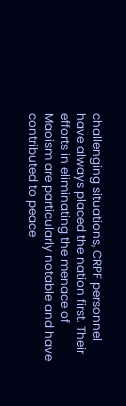challenging situations, CRPF personnel have always placed the nation first. Their efforts in eliminating the menace of Maoism are particularly notable and have contributed to peace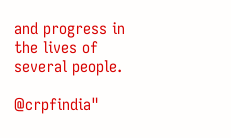and progress in the lives of several people.

@crpfindia"